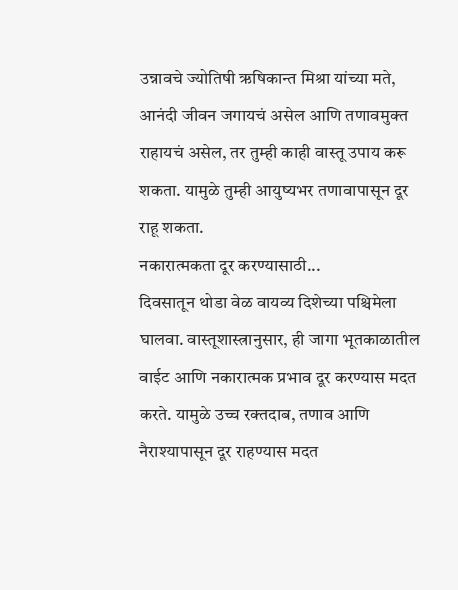उन्नावचे ज्योतिषी ऋषिकान्त मिश्रा यांच्या मते, आनंदी जीवन जगायचं असेल आणि तणावमुक्त राहायचं असेल, तर तुम्ही काही वास्तू उपाय करू शकता. यामुळे तुम्ही आयुष्यभर तणावापासून दूर राहू शकता.
नकारात्मकता दूर करण्यासाठी...
दिवसातून थोडा वेळ वायव्य दिशेच्या पश्चिमेला घालवा. वास्तूशास्त्रानुसार, ही जागा भूतकाळातील वाईट आणि नकारात्मक प्रभाव दूर करण्यास मदत करते. यामुळे उच्च रक्तदाब, तणाव आणि नैराश्यापासून दूर राहण्यास मदत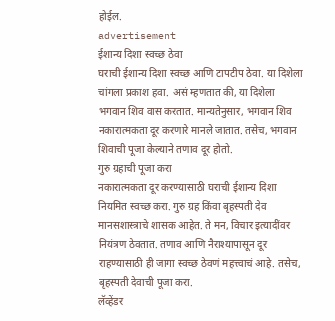होईल.
advertisement
ईशान्य दिशा स्वच्छ ठेवा
घराची ईशान्य दिशा स्वच्छ आणि टापटीप ठेवा. या दिशेला चांगला प्रकाश हवा. असं म्हणतात की, या दिशेला भगवान शिव वास करतात. मान्यतेनुसार, भगवान शिव नकारात्मकता दूर करणारे मानले जातात. तसेच, भगवान शिवाची पूजा केल्याने तणाव दूर होतो.
गुरु ग्रहाची पूजा करा
नकारात्मकता दूर करण्यासाठी घराची ईशान्य दिशा नियमित स्वच्छ करा. गुरु ग्रह किंवा बृहस्पती देव मानसशास्त्राचे शासक आहेत. ते मन, विचार इत्यादींवर नियंत्रण ठेवतात. तणाव आणि नैराश्यापासून दूर राहण्यासाठी ही जागा स्वच्छ ठेवणं महत्त्वाचं आहे. तसेच, बृहस्पती देवाची पूजा करा.
लॅव्हेंडर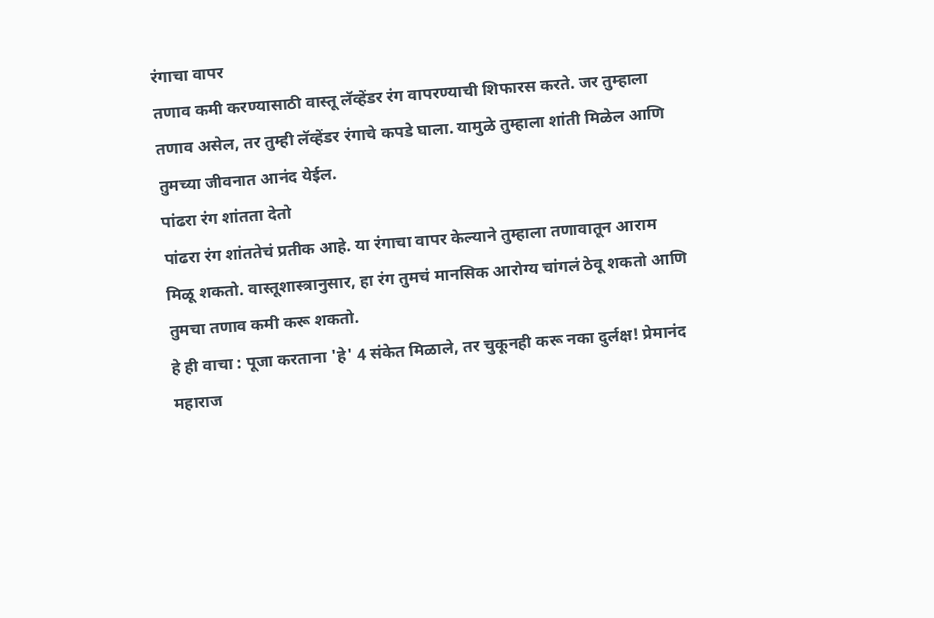रंगाचा वापर
तणाव कमी करण्यासाठी वास्तू लॅव्हेंडर रंग वापरण्याची शिफारस करते. जर तुम्हाला तणाव असेल, तर तुम्ही लॅव्हेंडर रंगाचे कपडे घाला. यामुळे तुम्हाला शांती मिळेल आणि तुमच्या जीवनात आनंद येईल.
पांढरा रंग शांतता देतो
पांढरा रंग शांततेचं प्रतीक आहे. या रंगाचा वापर केल्याने तुम्हाला तणावातून आराम मिळू शकतो. वास्तूशास्त्रानुसार, हा रंग तुमचं मानसिक आरोग्य चांगलं ठेवू शकतो आणि तुमचा तणाव कमी करू शकतो.
हे ही वाचा : पूजा करताना 'हे' 4 संकेत मिळाले, तर चुकूनही करू नका दुर्लक्ष! प्रेमानंद महाराज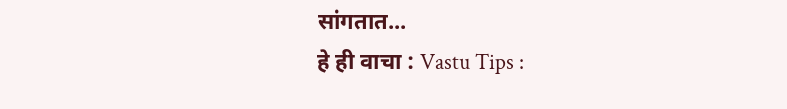सांगतात...
हे ही वाचा : Vastu Tips :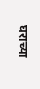घराच्या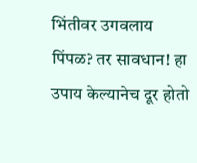भिंतीवर उगवलाय पिंपळ? तर सावधान! हा उपाय केल्यानेच दूर होतो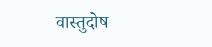वास्तुदोष